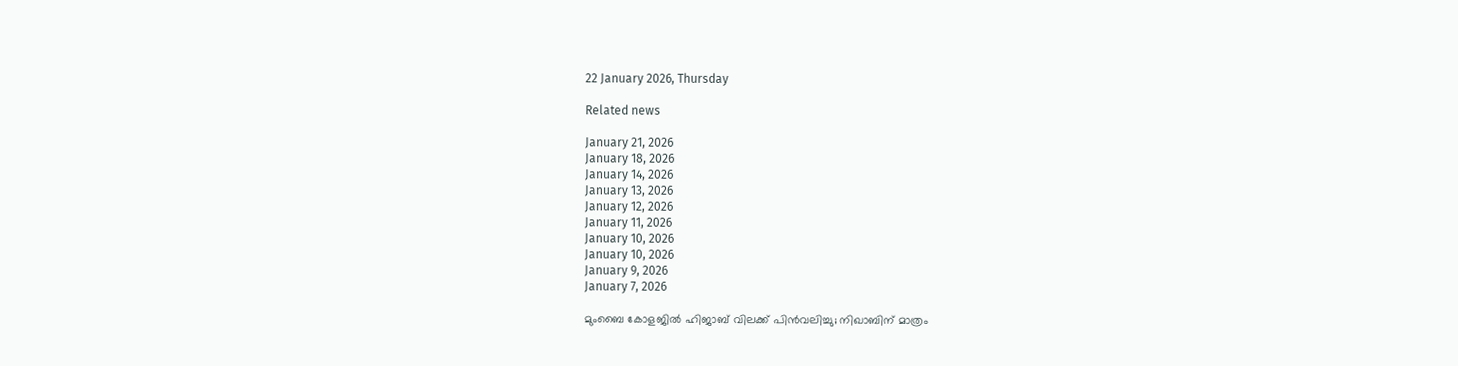22 January 2026, Thursday

Related news

January 21, 2026
January 18, 2026
January 14, 2026
January 13, 2026
January 12, 2026
January 11, 2026
January 10, 2026
January 10, 2026
January 9, 2026
January 7, 2026

മുംബൈ കോളജിൽ ഹിജാബ് വിലക്ക് പിൻവലിച്ചു; നിഖാബിന് മാത്രം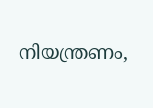നിയന്ത്രണം,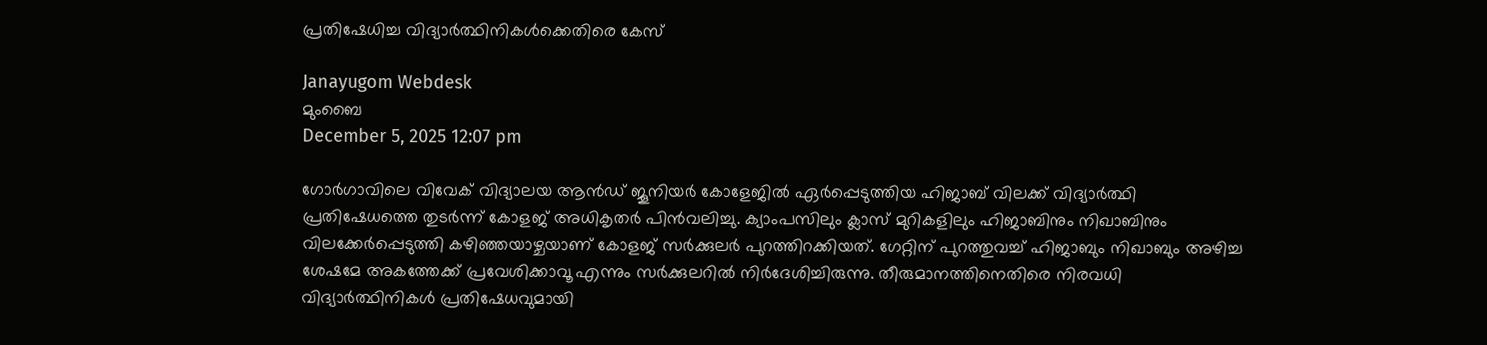പ്രതിഷേധിച്ച വിദ്യാർത്ഥിനികൾക്കെതിരെ കേസ്

Janayugom Webdesk
മുംബൈ
December 5, 2025 12:07 pm

ഗോർഗാവിലെ വിവേക് വിദ്യാലയ ആൻഡ് ജൂനിയർ കോളേജിൽ ഏർപ്പെടുത്തിയ ഹിജാബ് വിലക്ക് വിദ്യാർത്ഥി പ്രതിഷേധത്തെ തുടർന്ന് കോളജ് അധികൃതർ പിൻവലിച്ചു. ക്യാംപസിലും ക്ലാസ് മുറികളിലും ഹിജാബിനും നിഖാബിനും വിലക്കേർപ്പെടുത്തി കഴിഞ്ഞയാഴ്ചയാണ് കോളജ് സർക്കുലർ പുറത്തിറക്കിയത്. ഗേറ്റിന് പുറത്തുവച്ച് ഹിജാബും നിഖാബും അഴിച്ച ശേഷമേ അകത്തേക്ക് പ്രവേശിക്കാവൂ എന്നും സർക്കുലറിൽ നിർദേശിച്ചിരുന്നു. തീരുമാനത്തിനെതിരെ നിരവധി വിദ്യാർത്ഥിനികൾ പ്രതിഷേധവുമായി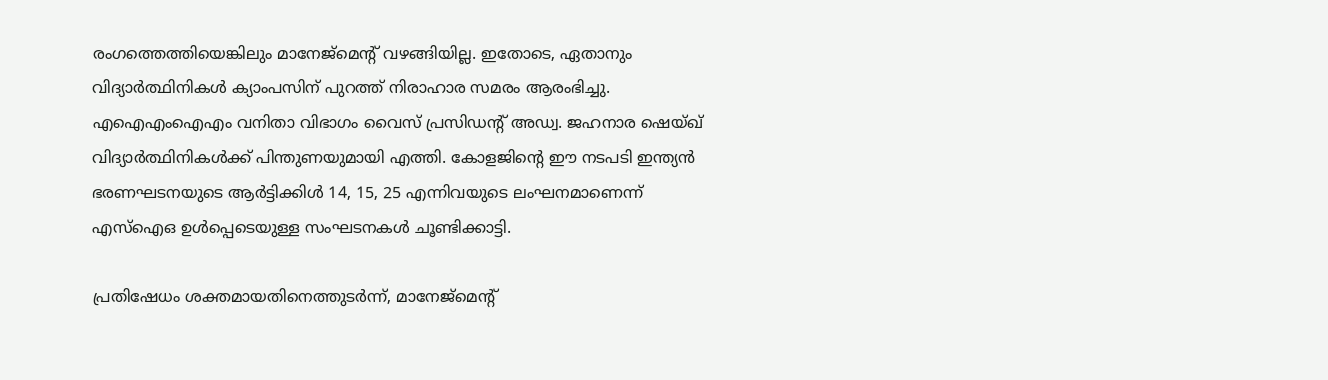രംഗത്തെത്തിയെങ്കിലും മാനേജ്‌മെൻ്റ് വഴങ്ങിയില്ല. ഇതോടെ, ഏതാനും വിദ്യാർത്ഥിനികൾ ക്യാംപസിന് പുറത്ത് നിരാഹാര സമരം ആരംഭിച്ചു. എഐഎംഐഎം വനിതാ വിഭാഗം വൈസ് പ്രസിഡൻ്റ് അഡ്വ. ജഹനാര ഷെയ്ഖ് വിദ്യാർത്ഥിനികൾക്ക് പിന്തുണയുമായി എത്തി. കോളജിൻ്റെ ഈ നടപടി ഇന്ത്യൻ ഭരണഘടനയുടെ ആർട്ടിക്കിൾ 14, 15, 25 എന്നിവയുടെ ലംഘനമാണെന്ന് എസ്ഐഒ ഉൾപ്പെടെയുള്ള സംഘടനകൾ ചൂണ്ടിക്കാട്ടി.

പ്രതിഷേധം ശക്തമായതിനെത്തുടർന്ന്, മാനേജ്‌മെൻ്റ്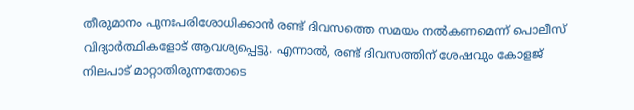തീരുമാനം പുനഃപരിശോധിക്കാൻ രണ്ട് ദിവസത്തെ സമയം നൽകണമെന്ന് പൊലീസ് വിദ്യാർത്ഥികളോട് ആവശ്യപ്പെട്ടു. എന്നാൽ, രണ്ട് ദിവസത്തിന് ശേഷവും കോളജ് നിലപാട് മാറ്റാതിരുന്നതോടെ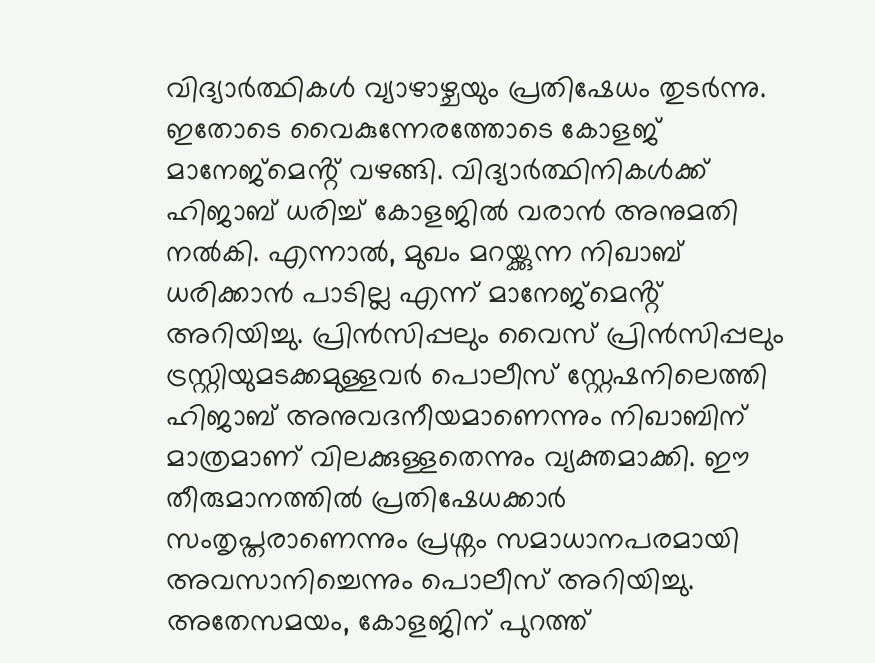വിദ്യാർത്ഥികൾ വ്യാഴാഴ്ചയും പ്രതിഷേധം തുടർന്നു. ഇതോടെ വൈകുന്നേരത്തോടെ കോളജ് മാനേജ്‌മെൻ്റ് വഴങ്ങി. വിദ്യാർത്ഥിനികൾക്ക് ഹിജാബ് ധരിച്ച് കോളജിൽ വരാൻ അനുമതി നൽകി. എന്നാൽ, മുഖം മറയ്ക്കുന്ന നിഖാബ് ധരിക്കാൻ പാടില്ല എന്ന് മാനേജ്‌മെൻ്റ് അറിയിച്ചു. പ്രിൻസിപ്പലും വൈസ് പ്രിൻസിപ്പലും ട്രസ്റ്റിയുമടക്കമുള്ളവർ പൊലീസ് സ്റ്റേഷനിലെത്തി ഹിജാബ് അനുവദനീയമാണെന്നും നിഖാബിന് മാത്രമാണ് വിലക്കുള്ളതെന്നും വ്യക്തമാക്കി. ഈ തീരുമാനത്തിൽ പ്രതിഷേധക്കാർ സംതൃപ്തരാണെന്നും പ്രശ്നം സമാധാനപരമായി അവസാനിച്ചെന്നും പൊലീസ് അറിയിച്ചു. അതേസമയം, കോളജിന് പുറത്ത്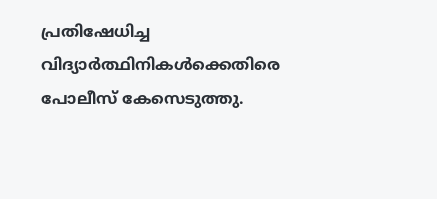പ്രതിഷേധിച്ച വിദ്യാർത്ഥിനികൾക്കെതിരെ പോലീസ് കേസെടുത്തു.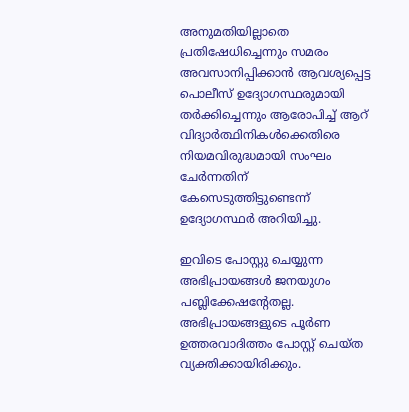അനുമതിയില്ലാതെ പ്രതിഷേധിച്ചെന്നും സമരം അവസാനിപ്പിക്കാൻ ആവശ്യപ്പെട്ട പൊലീസ് ഉദ്യോഗസ്ഥരുമായി തർക്കിച്ചെന്നും ആരോപിച്ച് ആറ് വിദ്യാർത്ഥിനികൾക്കെതിരെ നിയമവിരുദ്ധമായി സംഘം ചേർന്നതിന് കേസെടുത്തിട്ടുണ്ടെന്ന് ഉദ്യോഗസ്ഥർ അറിയിച്ചു.

ഇവിടെ പോസ്റ്റു ചെയ്യുന്ന അഭിപ്രായങ്ങള്‍ ജനയുഗം പബ്ലിക്കേഷന്റേതല്ല. അഭിപ്രായങ്ങളുടെ പൂര്‍ണ ഉത്തരവാദിത്തം പോസ്റ്റ് ചെയ്ത വ്യക്തിക്കായിരിക്കും.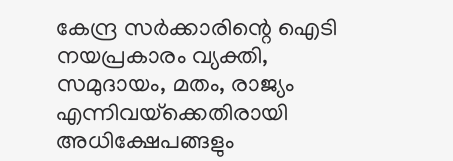കേന്ദ്ര സര്‍ക്കാരിന്റെ ഐടി നയപ്രകാരം വ്യക്തി, സമുദായം, മതം, രാജ്യം എന്നിവയ്‌ക്കെതിരായി അധിക്ഷേപങ്ങളും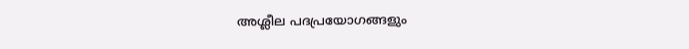അശ്ലീല പദപ്രയോഗങ്ങളും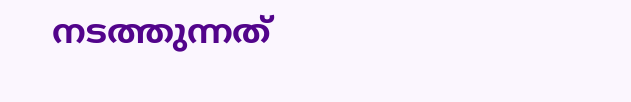നടത്തുന്നത്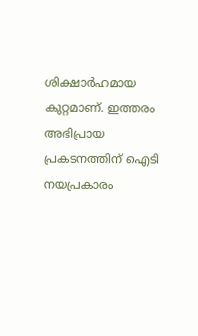ശിക്ഷാര്‍ഹമായ കുറ്റമാണ്. ഇത്തരം അഭിപ്രായ പ്രകടനത്തിന് ഐടി നയപ്രകാരം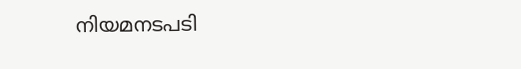നിയമനടപടി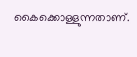കൈക്കൊള്ളുന്നതാണ്.